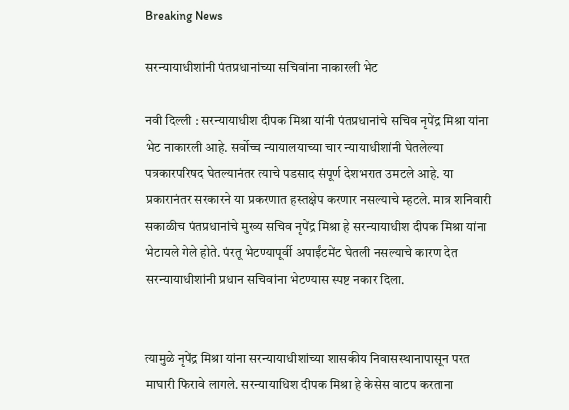Breaking News

सरन्यायाधीशांनी पंतप्रधानांच्या सचिवांना नाकारली भेट

नवी दिल्ली : सरन्यायाधीश दीपक मिश्रा यांनी पंतप्रधानांचे सचिव नृपेंद्र मिश्रा यांना भेट नाकारली आहे. सर्वोच्च न्यायालयाच्या चार न्यायाधीशांनी घेतलेल्या पत्रकारपरिषद घेतल्यानंतर त्याचे पडसाद संपूर्ण देशभरात उमटले आहे. या प्रकारानंतर सरकारने या प्रकरणात हस्तक्षेप करणार नसल्याचे म्हटले. मात्र शनिवारी सकाळीच पंतप्रधानांचे मुख्य सचिव नृपेंद्र मिश्रा हे सरन्यायाधीश दीपक मिश्रा यांना भेटायले गेले होते. पंरतू भेटण्यापूर्वी अपाईंटमेंट घेतली नसल्याचे कारण देत सरन्यायाधीशांनी प्रधान सचिवांना भेटण्यास स्पष्ट नकार दिला.


त्यामुळे नृपेंद्र मिश्रा यांना सरन्यायाधीशांच्या शासकीय निवासस्थानापासून परत माघारी फिरावे लागले. सरन्यायाधिश दीपक मिश्रा हे केसेस वाटप करताना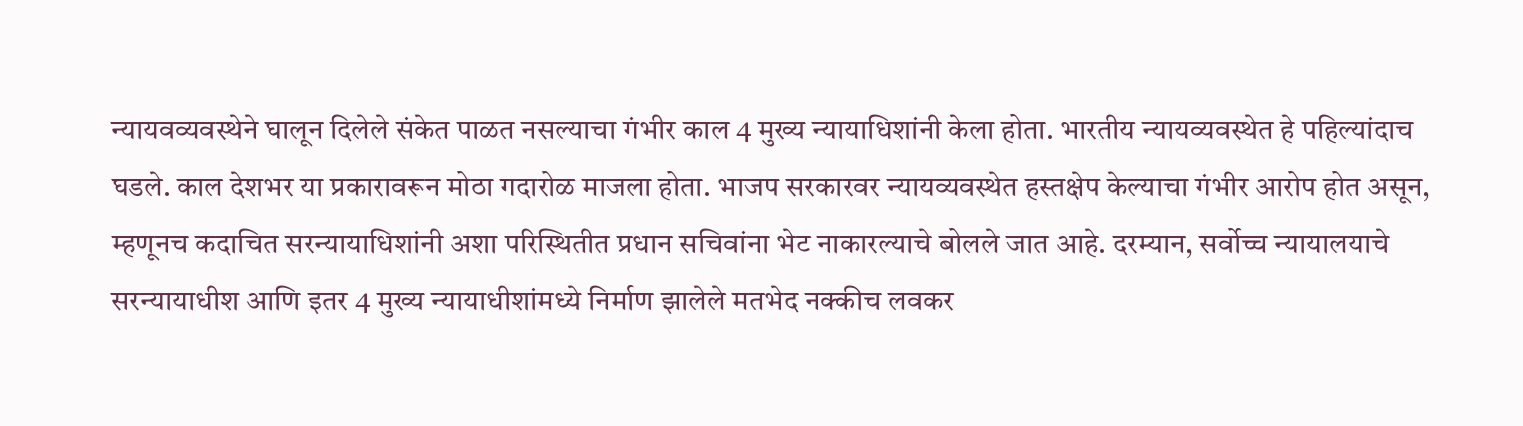न्यायवव्यवस्थेने घालून दिलेले संकेत पाळत नसल्याचा गंभीर काल 4 मुख्य न्यायाधिशांनी केला होता. भारतीय न्यायव्यवस्थेत हे पहिल्यांदाच घडले. काल देशभर या प्रकारावरून मोठा गदारोळ माजला होता. भाजप सरकारवर न्यायव्यवस्थेत हस्तक्षेप केल्याचा गंभीर आरोप होत असून, म्हणूनच कदाचित सरन्यायाधिशांनी अशा परिस्थितीत प्रधान सचिवांना भेट नाकारल्याचे बोलले जात आहे. दरम्यान, सर्वोच्च न्यायालयाचे सरन्यायाधीश आणि इतर 4 मुख्य न्यायाधीशांमध्ये निर्माण झालेले मतभेद नक्कीच लवकर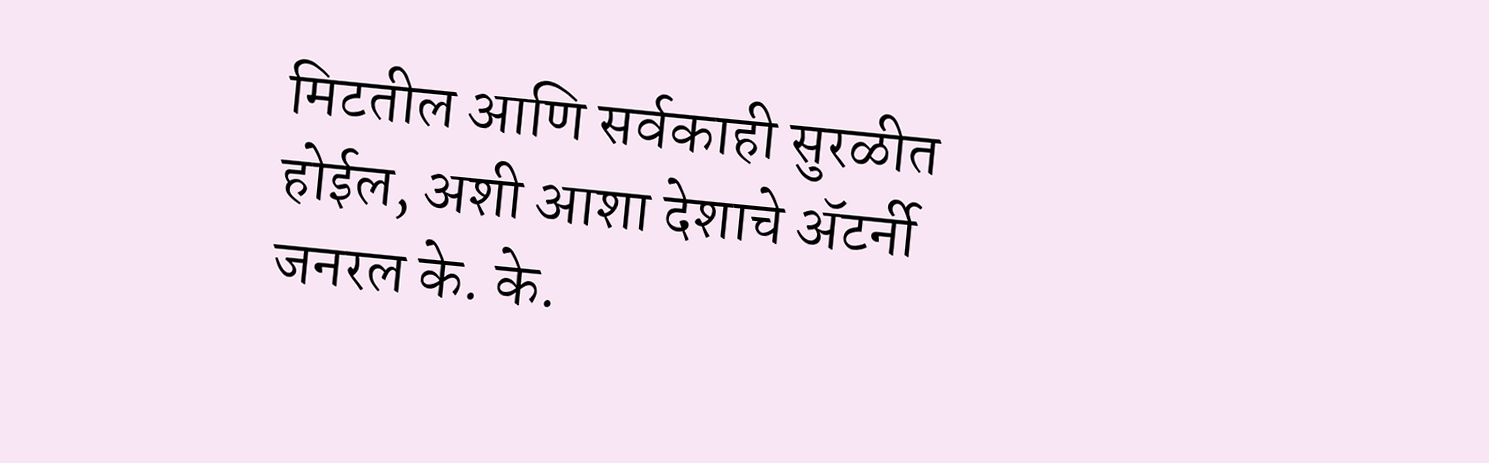मिटतील आणि सर्वकाही सुरळीत होईल, अशी आशा देशाचे अ‍ॅटर्नी जनरल के. के.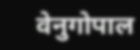वेनुगोपाल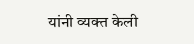यांनी व्यक्त केली